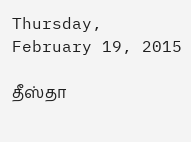Thursday, February 19, 2015

தீஸ்தா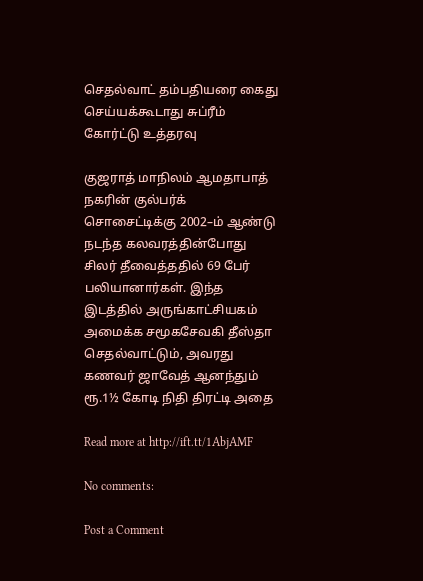செதல்வாட் தம்பதியரை கைது செய்யக்கூடாது சுப்ரீம் கோர்ட்டு உத்தரவு

குஜராத் மாநிலம் ஆமதாபாத் நகரின் குல்பர்க் சொசைட்டிக்கு 2002–ம் ஆண்டு நடந்த கலவரத்தின்போது சிலர் தீவைத்ததில் 69 பேர் பலியானார்கள். இந்த இடத்தில் அருங்காட்சியகம் அமைக்க சமூகசேவகி தீஸ்தா செதல்வாட்டும், அவரது கணவர் ஜாவேத் ஆனந்தும் ரூ.1½ கோடி நிதி திரட்டி அதை

Read more at http://ift.tt/1AbjAMF

No comments:

Post a Comment